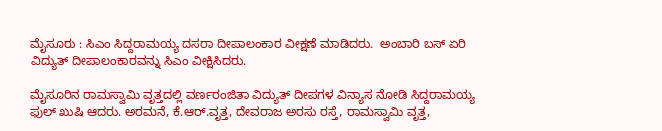ಮೈಸೂರು : ಸಿಎಂ ಸಿದ್ದರಾಮಯ್ಯ ದಸರಾ ದೀಪಾಲಂಕಾರ ವೀಕ್ಷಣೆ ಮಾಡಿದರು.  ಅಂಬಾರಿ ಬಸ್ ಏರಿ ವಿದ್ಯುತ್ ದೀಪಾಲಂಕಾರವನ್ನು ಸಿಎಂ ವೀಕ್ಷಿಸಿದರು.

ಮೈಸೂರಿನ ರಾಮಸ್ವಾಮಿ ವೃತ್ತದಲ್ಲಿ ವರ್ಣರಂಜಿತಾ ವಿದ್ಯುತ್ ದೀಪಗಳ ವಿನ್ಯಾಸ ನೋಡಿ ಸಿದ್ದರಾಮಯ್ಯ ಫುಲ್ ಖುಷಿ ಆದರು. ಅರಮನೆ, ಕೆ.ಆರ್.ವೃತ್ತ, ದೇವರಾಜ ಅರಸು ರಸ್ತೆ, ರಾಮಸ್ವಾಮಿ ವೃತ್ತ,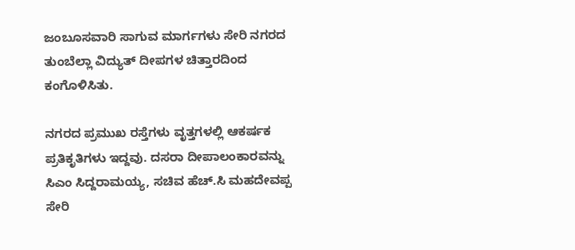ಜಂಬೂಸವಾರಿ ಸಾಗುವ ಮಾರ್ಗಗಳು ಸೇರಿ ನಗರದ ತುಂಬೆಲ್ಲಾ ವಿದ್ಯುತ್ ದೀಪಗಳ ಚಿತ್ತಾರದಿಂದ ಕಂಗೊಳಿಸಿತು.

ನಗರದ ಪ್ರಮುಖ ರಸ್ತೆಗಳು ವೃತ್ತಗಳಲ್ಲಿ ಆಕರ್ಷಕ ಪ್ರತಿಕೃತಿಗಳು ಇದ್ದವು. ದಸರಾ ದೀಪಾಲಂಕಾರವನ್ನು ಸಿಎಂ ಸಿದ್ದರಾಮಯ್ಯ, ಸಚಿವ ಹೆಚ್.ಸಿ ಮಹದೇವಪ್ಪ ಸೇರಿ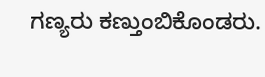ಗಣ್ಯರು ಕಣ್ತುಂಬಿಕೊಂಡರು.